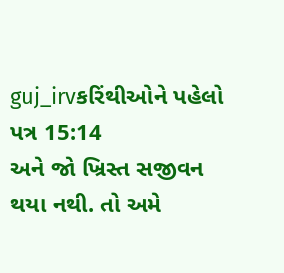guj_irvકરિંથીઓને પહેલો પત્ર 15:14
અને જો ખ્રિસ્ત સજીવન થયા નથી. તો અમે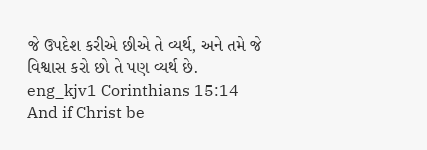જે ઉપદેશ કરીએ છીએ તે વ્યર્થ, અને તમે જે વિશ્વાસ કરો છો તે પણ વ્યર્થ છે.
eng_kjv1 Corinthians 15:14
And if Christ be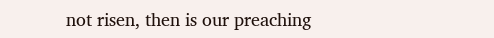not risen, then is our preaching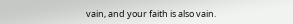vain, and your faith is also vain.